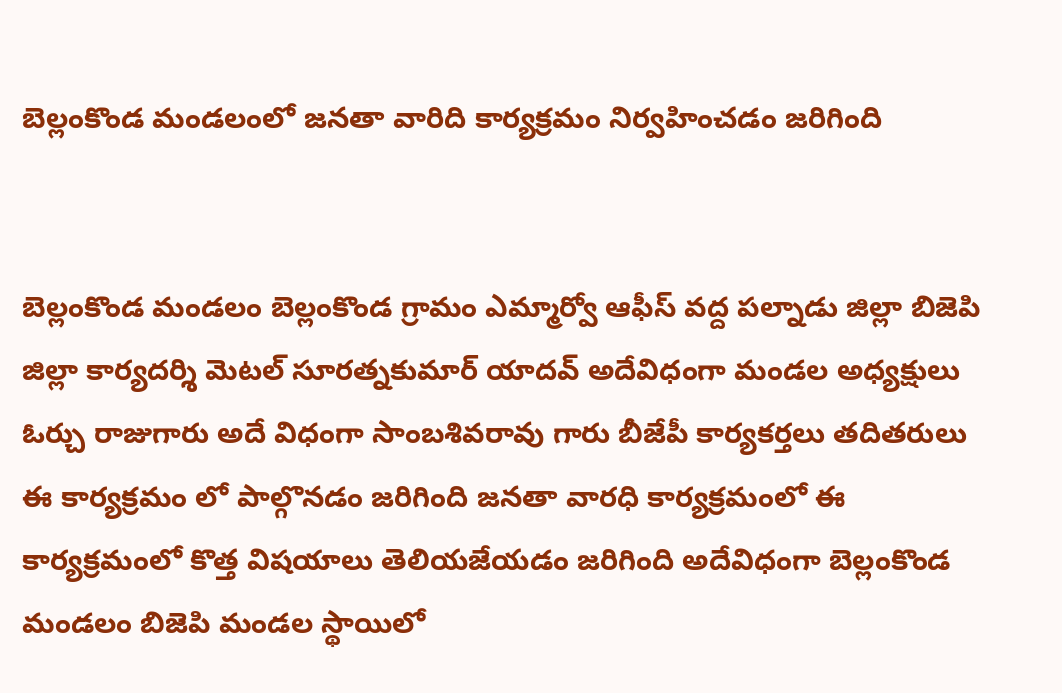బెల్లంకొండ మండలంలో జనతా వారిది కార్యక్రమం నిర్వహించడం జరిగింది


బెల్లంకొండ మండలం బెల్లంకొండ గ్రామం ఎమ్మార్వో ఆఫీస్ వద్ద పల్నాడు జిల్లా బిజెపి జిల్లా కార్యదర్శి మెటల్ సూరత్నకుమార్ యాదవ్ అదేవిధంగా మండల అధ్యక్షులు ఓర్చు రాజుగారు అదే విధంగా సాంబశివరావు గారు బీజేపీ కార్యకర్తలు తదితరులు ఈ కార్యక్రమం లో పాల్గొనడం జరిగింది జనతా వారధి కార్యక్రమంలో ఈ కార్యక్రమంలో కొత్త విషయాలు తెలియజేయడం జరిగింది అదేవిధంగా బెల్లంకొండ మండలం బిజెపి మండల స్థాయిలో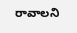రావాలని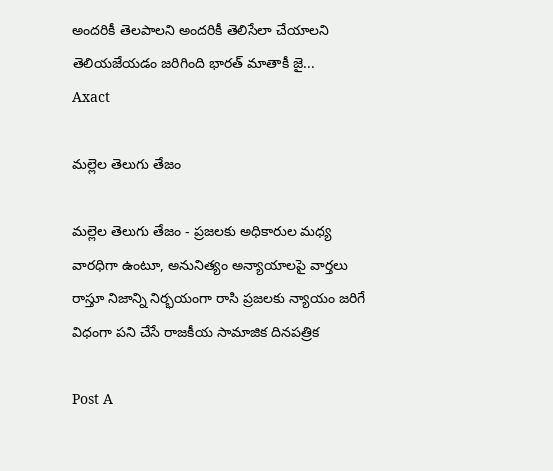అందరికీ తెలపాలని అందరికీ తెలిసేలా చేయాలని తెలియజేయడం జరిగింది భారత్ మాతాకీ జై...
Axact

మల్లెల తెలుగు తేజం

మల్లెల తెలుగు తేజం - ప్రజలకు అధికారుల మధ్య వారధిగా ఉంటూ, అనునిత్యం అన్యాయాలపై వార్తలు రాస్తూ నిజాన్ని నిర్భయంగా రాసి ప్రజలకు న్యాయం జరిగే విధంగా పని చేసే రాజకీయ సామాజిక దినపత్రిక

Post A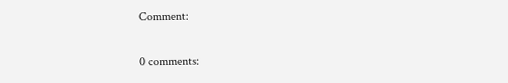Comment:

0 comments: